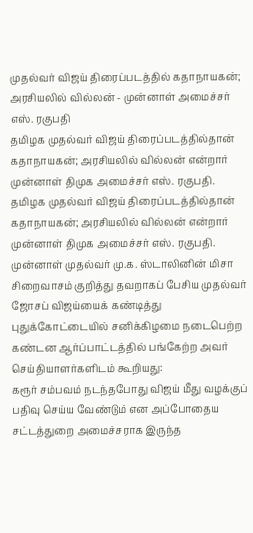முதல்வர் விஜய் திரைப்படத்தில் கதாநாயகன்; அரசியலில் வில்லன் - முன்னாள் அமைச்சர் எஸ். ரகுபதி
தமிழக முதல்வர் விஜய் திரைப்படத்தில்தான் கதாநாயகன்; அரசியலில் வில்லன் என்றார் முன்னாள் திமுக அமைச்சர் எஸ். ரகுபதி.
தமிழக முதல்வர் விஜய் திரைப்படத்தில்தான் கதாநாயகன்; அரசியலில் வில்லன் என்றார் முன்னாள் திமுக அமைச்சர் எஸ். ரகுபதி.
முன்னாள் முதல்வர் மு.க. ஸ்டாலினின் மிசா சிறைவாசம் குறித்து தவறாகப் பேசிய முதல்வர் ஜோசப் விஜய்யைக் கண்டித்து புதுக்கோட்டையில் சனிக்கிழமை நடைபெற்ற கண்டன ஆர்ப்பாட்டத்தில் பங்கேற்ற அவர் செய்தியாளர்களிடம் கூறியது:
கரூர் சம்பவம் நடந்தபோது விஜய் மீது வழக்குப் பதிவு செய்ய வேண்டும் என அப்போதைய சட்டத்துறை அமைச்சராக இருந்த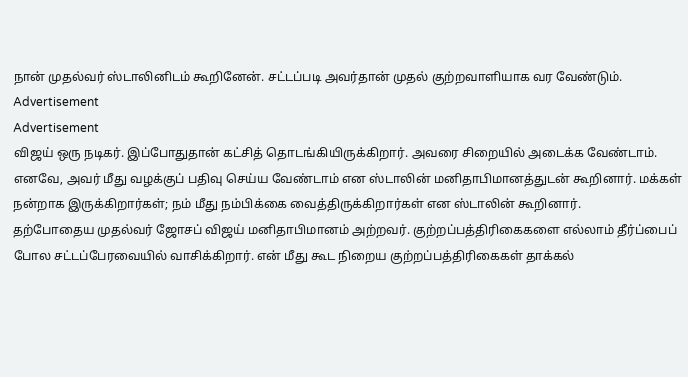நான் முதல்வர் ஸ்டாலினிடம் கூறினேன். சட்டப்படி அவர்தான் முதல் குற்றவாளியாக வர வேண்டும்.
Advertisement
Advertisement
விஜய் ஒரு நடிகர். இப்போதுதான் கட்சித் தொடங்கியிருக்கிறார். அவரை சிறையில் அடைக்க வேண்டாம். எனவே, அவர் மீது வழக்குப் பதிவு செய்ய வேண்டாம் என ஸ்டாலின் மனிதாபிமானத்துடன் கூறினார். மக்கள் நன்றாக இருக்கிறார்கள்; நம் மீது நம்பிக்கை வைத்திருக்கிறார்கள் என ஸ்டாலின் கூறினார்.
தற்போதைய முதல்வர் ஜோசப் விஜய் மனிதாபிமானம் அற்றவர். குற்றப்பத்திரிகைகளை எல்லாம் தீர்ப்பைப் போல சட்டப்பேரவையில் வாசிக்கிறார். என் மீது கூட நிறைய குற்றப்பத்திரிகைகள் தாக்கல்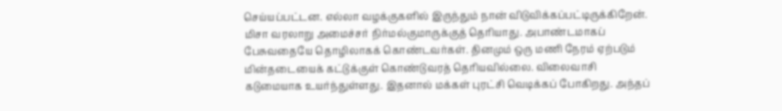செய்யப்பட்டன. எல்லா வழக்குகளில் இருந்தும் நான் விடுவிக்கப்பட்டிருக்கிறேன்.
மிசா வரலாறு அமைச்சர் நிர்மல்குமாருக்குத் தெரியாது. அபாண்டமாகப் பேசுவதையே தொழிலாகக் கொண்டவர்கள். தினமும் ஒரு மணி நேரம் ஏற்படும் மின்தடையைக் கட்டுக்குள் கொண்டுவரத் தெரியவில்லை. விலைவாசி கடுமையாக உயர்ந்துள்ளது. இதனால் மக்கள் புரட்சி வெடிக்கப் போகிறது. அந்தப்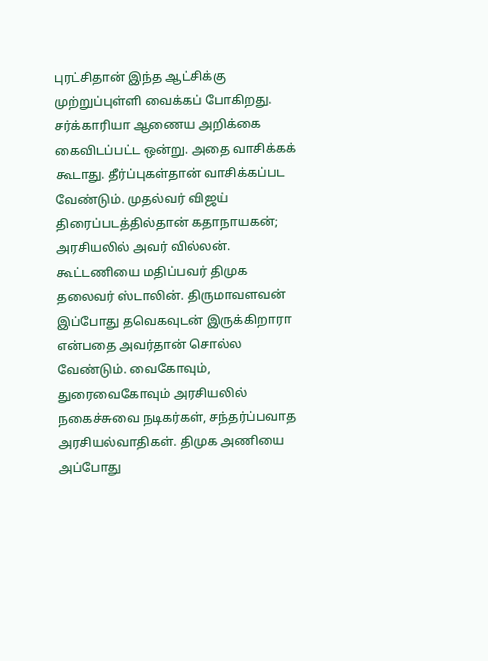புரட்சிதான் இந்த ஆட்சிக்கு முற்றுப்புள்ளி வைக்கப் போகிறது.
சர்க்காரியா ஆணைய அறிக்கை கைவிடப்பட்ட ஒன்று. அதை வாசிக்கக் கூடாது. தீர்ப்புகள்தான் வாசிக்கப்பட வேண்டும். முதல்வர் விஜய் திரைப்படத்தில்தான் கதாநாயகன்; அரசியலில் அவர் வில்லன்.
கூட்டணியை மதிப்பவர் திமுக தலைவர் ஸ்டாலின். திருமாவளவன் இப்போது தவெகவுடன் இருக்கிறாரா என்பதை அவர்தான் சொல்ல வேண்டும். வைகோவும், துரைவைகோவும் அரசியலில் நகைச்சுவை நடிகர்கள், சந்தர்ப்பவாத அரசியல்வாதிகள். திமுக அணியை அப்போது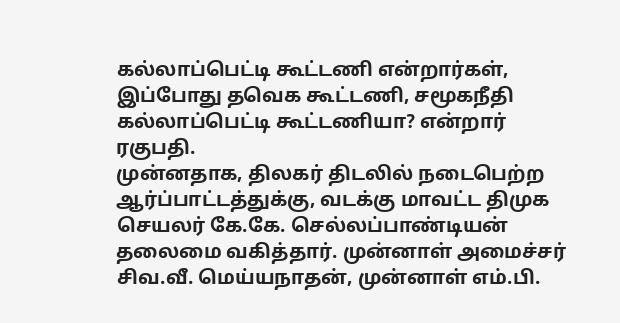கல்லாப்பெட்டி கூட்டணி என்றார்கள், இப்போது தவெக கூட்டணி, சமூகநீதி கல்லாப்பெட்டி கூட்டணியா? என்றார் ரகுபதி.
முன்னதாக, திலகர் திடலில் நடைபெற்ற ஆர்ப்பாட்டத்துக்கு, வடக்கு மாவட்ட திமுக செயலர் கே.கே. செல்லப்பாண்டியன் தலைமை வகித்தார். முன்னாள் அமைச்சர் சிவ.வீ. மெய்யநாதன், முன்னாள் எம்.பி.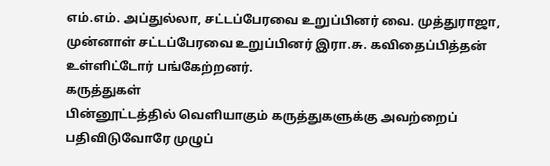எம்.எம். அப்துல்லா, சட்டப்பேரவை உறுப்பினர் வை. முத்துராஜா, முன்னாள் சட்டப்பேரவை உறுப்பினர் இரா.சு. கவிதைப்பித்தன் உள்ளிட்டோர் பங்கேற்றனர்.
கருத்துகள்
பின்னூட்டத்தில் வெளியாகும் கருத்துகளுக்கு அவற்றைப் பதிவிடுவோரே முழுப்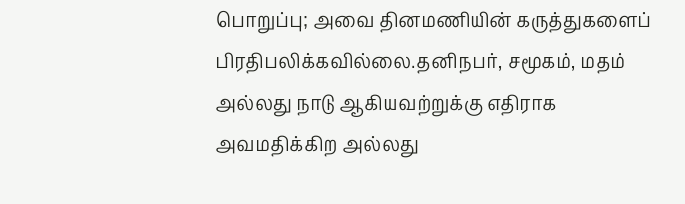பொறுப்பு; அவை தினமணியின் கருத்துகளைப் பிரதிபலிக்கவில்லை.தனிநபர், சமூகம், மதம் அல்லது நாடு ஆகியவற்றுக்கு எதிராக அவமதிக்கிற அல்லது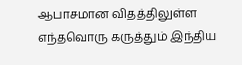ஆபாசமான விதத்திலுள்ள எந்தவொரு கருத்தும் இந்திய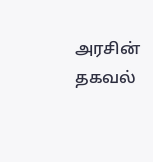அரசின் தகவல்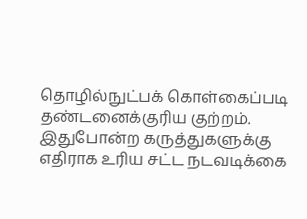தொழில்நுட்பக் கொள்கைப்படி தண்டனைக்குரிய குற்றம். இதுபோன்ற கருத்துகளுக்கு எதிராக உரிய சட்ட நடவடிக்கை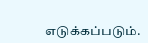எடுக்கப்படும்.